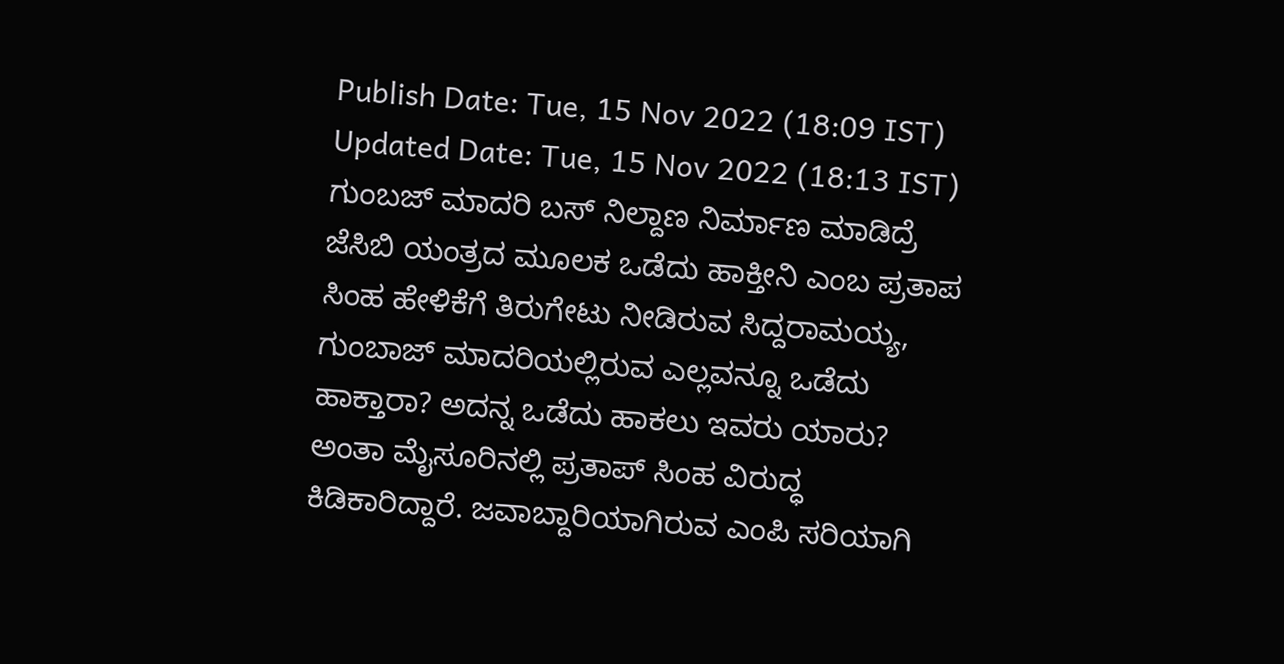Publish Date: Tue, 15 Nov 2022 (18:09 IST)
Updated Date: Tue, 15 Nov 2022 (18:13 IST)
ಗುಂಬಜ್ ಮಾದರಿ ಬಸ್ ನಿಲ್ದಾಣ ನಿರ್ಮಾಣ ಮಾಡಿದ್ರೆ ಜೆಸಿಬಿ ಯಂತ್ರದ ಮೂಲಕ ಒಡೆದು ಹಾಕ್ತೀನಿ ಎಂಬ ಪ್ರತಾಪ ಸಿಂಹ ಹೇಳಿಕೆಗೆ ತಿರುಗೇಟು ನೀಡಿರುವ ಸಿದ್ದರಾಮಯ್ಯ, ಗುಂಬಾಜ್ ಮಾದರಿಯಲ್ಲಿರುವ ಎಲ್ಲವನ್ನೂ ಒಡೆದು ಹಾಕ್ತಾರಾ? ಅದನ್ನ ಒಡೆದು ಹಾಕಲು ಇವರು ಯಾರು? ಅಂತಾ ಮೈಸೂರಿನಲ್ಲಿ ಪ್ರತಾಪ್ ಸಿಂಹ ವಿರುದ್ಧ ಕಿಡಿಕಾರಿದ್ದಾರೆ. ಜವಾಬ್ದಾರಿಯಾಗಿರುವ ಎಂಪಿ ಸರಿಯಾಗಿ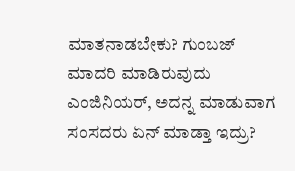ಮಾತನಾಡಬೇಕು? ಗುಂಬಜ್ ಮಾದರಿ ಮಾಡಿರುವುದು ಎಂಜಿನಿಯರ್, ಅದನ್ನ ಮಾಡುವಾಗ ಸಂಸದರು ಏನ್ ಮಾಡ್ತಾ ಇದ್ರು?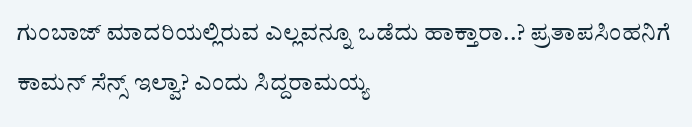ಗುಂಬಾಜ್ ಮಾದರಿಯಲ್ಲಿರುವ ಎಲ್ಲವನ್ನೂ ಒಡೆದು ಹಾಕ್ತಾರಾ..? ಪ್ರತಾಪಸಿಂಹನಿಗೆ ಕಾಮನ್ ಸೆನ್ಸ್ ಇಲ್ವಾ? ಎಂದು ಸಿದ್ದರಾಮಯ್ಯ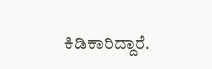ಕಿಡಿಕಾರಿದ್ದಾರೆ.